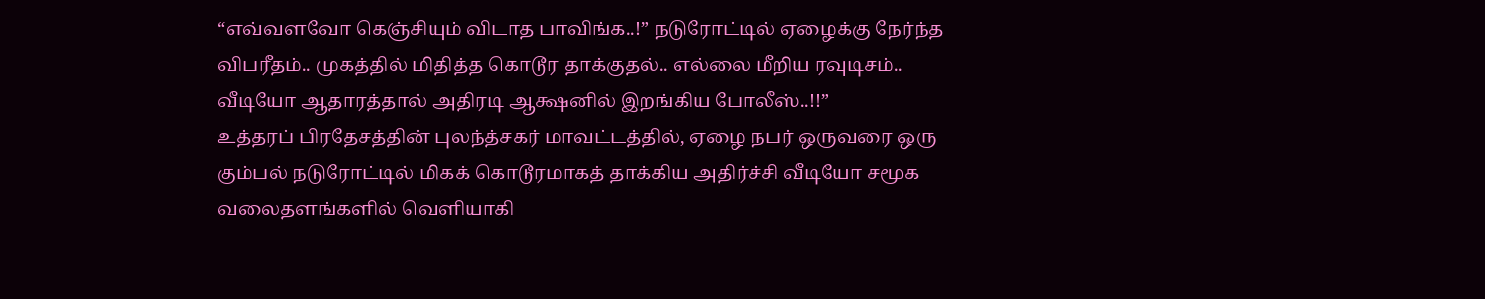“எவ்வளவோ கெஞ்சியும் விடாத பாவிங்க..!” நடுரோட்டில் ஏழைக்கு நேர்ந்த விபரீதம்.. முகத்தில் மிதித்த கொடூர தாக்குதல்.. எல்லை மீறிய ரவுடிசம்.. வீடியோ ஆதாரத்தால் அதிரடி ஆக்ஷனில் இறங்கிய போலீஸ்..!!”
உத்தரப் பிரதேசத்தின் புலந்த்சகர் மாவட்டத்தில், ஏழை நபர் ஒருவரை ஒரு கும்பல் நடுரோட்டில் மிகக் கொடூரமாகத் தாக்கிய அதிர்ச்சி வீடியோ சமூக வலைதளங்களில் வெளியாகி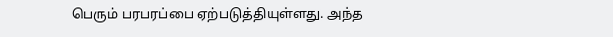பெரும் பரபரப்பை ஏற்படுத்தியுள்ளது. அந்த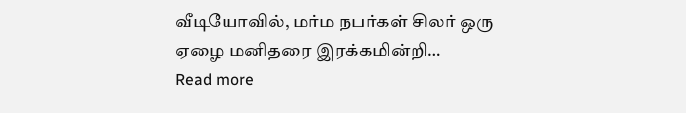வீடியோவில், மர்ம நபர்கள் சிலர் ஒரு ஏழை மனிதரை இரக்கமின்றி…
Read more